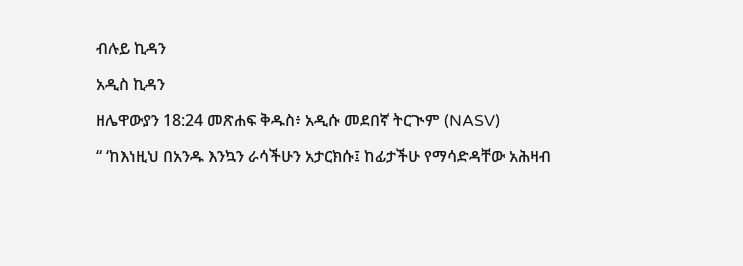ብሉይ ኪዳን

አዲስ ኪዳን

ዘሌዋውያን 18:24 መጽሐፍ ቅዱስ፥ አዲሱ መደበኛ ትርጒም (NASV)

“ ‘ከእነዚህ በአንዱ እንኳን ራሳችሁን አታርክሱ፤ ከፊታችሁ የማሳድዳቸው አሕዛብ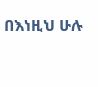በእነዚህ ሁሉ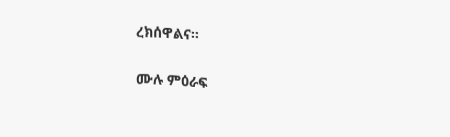ረክሰዋልና።

ሙሉ ምዕራፍ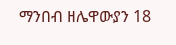ማንበብ ዘሌዋውያን 18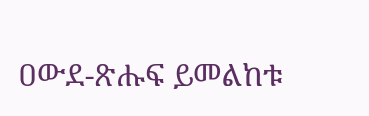ዐውደ-ጽሑፍ ይመልከቱ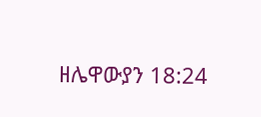ዘሌዋውያን 18:24